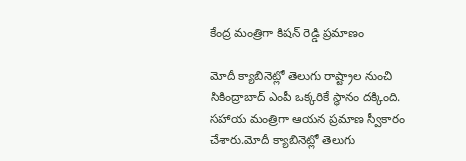కేంద్ర మంత్రిగా కిషన్ రెడ్డి ప్రమాణం

మోదీ క్యాబినెట్లో తెలుగు రాష్ట్రాల నుంచి సికింద్రాబాద్ ఎంపీ ఒక్కరికే స్థానం దక్కింది. సహాయ మంత్రిగా ఆయన ప్రమాణ స్వీకారం చేశారు.మోదీ క్యాబినెట్లో తెలుగు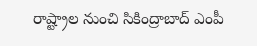రాష్ట్రాల నుంచి సికింద్రాబాద్ ఎంపీ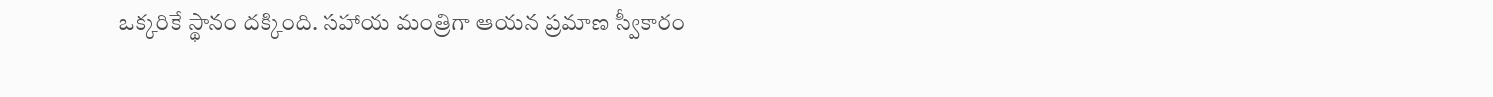ఒక్కరికే స్థానం దక్కింది. సహాయ మంత్రిగా ఆయన ప్రమాణ స్వీకారం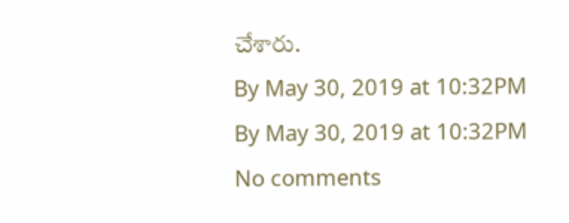చేశారు.
By May 30, 2019 at 10:32PM
By May 30, 2019 at 10:32PM
No comments